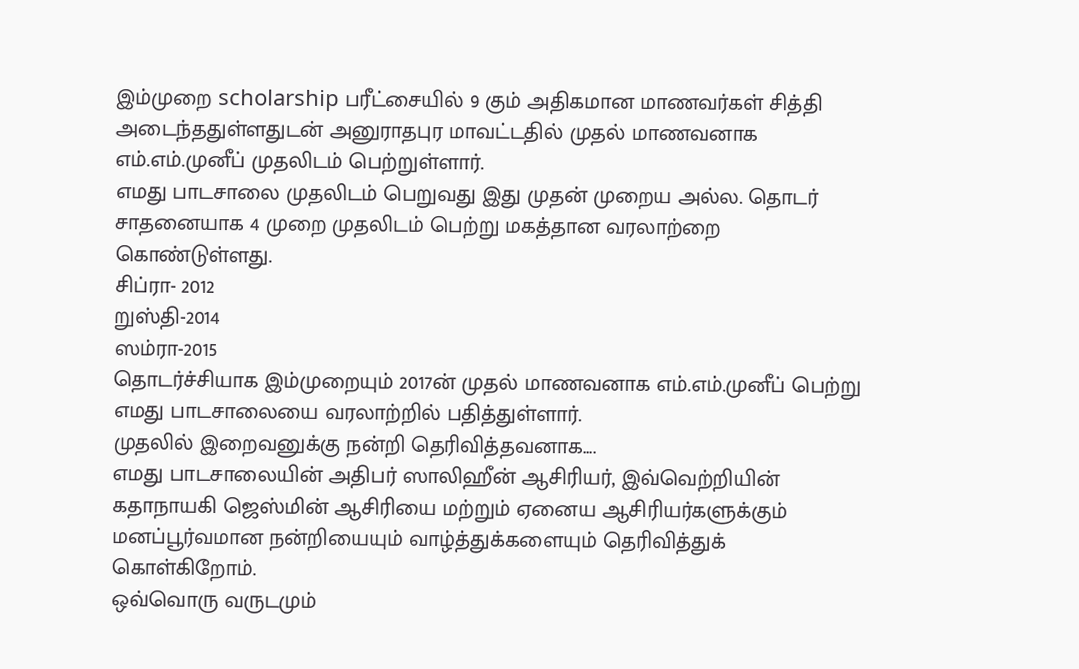இம்முறை scholarship பரீட்சையில் 9 கும் அதிகமான மாணவர்கள் சித்தி அடைந்ததுள்ளதுடன் அனுராதபுர மாவட்டதில் முதல் மாணவனாக எம்.எம்.முனீப் முதலிடம் பெற்றுள்ளார்.
எமது பாடசாலை முதலிடம் பெறுவது இது முதன் முறைய அல்ல. தொடர் சாதனையாக 4 முறை முதலிடம் பெற்று மகத்தான வரலாற்றை கொண்டுள்ளது.
சிப்ரா- 2012
றுஸ்தி-2014
ஸம்ரா-2015
தொடர்ச்சியாக இம்முறையும் 2017ன் முதல் மாணவனாக எம்.எம்.முனீப் பெற்று எமது பாடசாலையை வரலாற்றில் பதித்துள்ளார்.
முதலில் இறைவனுக்கு நன்றி தெரிவித்தவனாக....
எமது பாடசாலையின் அதிபர் ஸாலிஹீன் ஆசிரியர், இவ்வெற்றியின் கதாநாயகி ஜெஸ்மின் ஆசிரியை மற்றும் ஏனைய ஆசிரியர்களுக்கும் மனப்பூர்வமான நன்றியையும் வாழ்த்துக்களையும் தெரிவித்துக் கொள்கிறோம்.
ஒவ்வொரு வருடமும்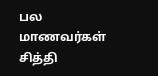பல மாணவர்கள் சித்தி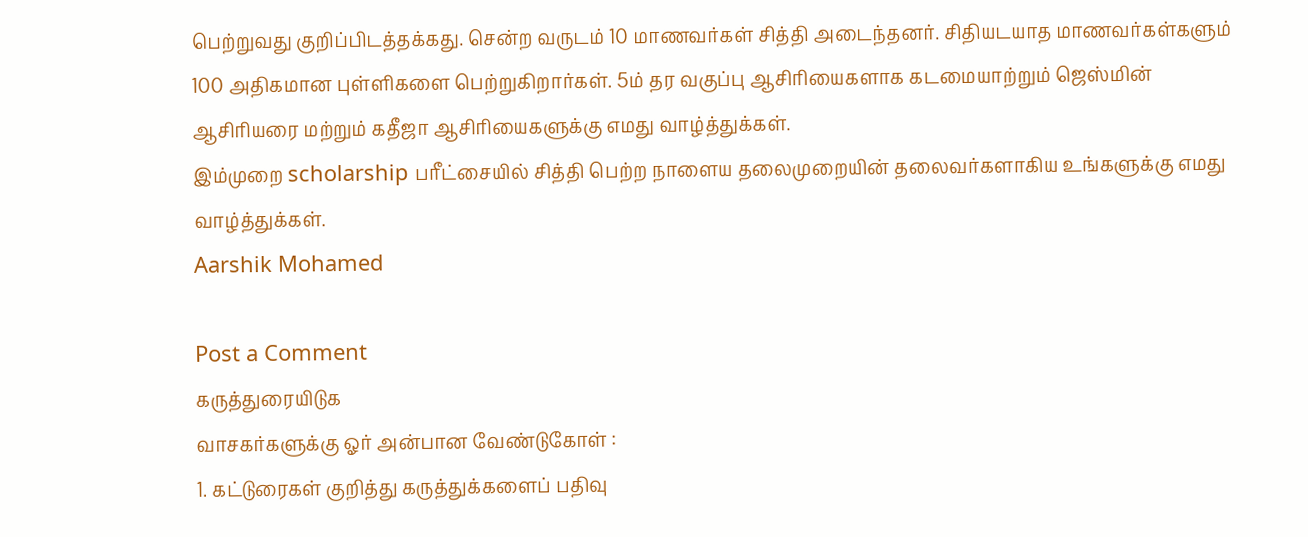பெற்றுவது குறிப்பிடத்தக்கது. சென்ற வருடம் 10 மாணவர்கள் சித்தி அடைந்தனர். சிதியடயாத மாணவர்கள்களும் 100 அதிகமான புள்ளிகளை பெற்றுகிறார்கள். 5ம் தர வகுப்பு ஆசிரியைகளாக கடமையாற்றும் ஜெஸ்மின் ஆசிரியரை மற்றும் கதீஜா ஆசிரியைகளுக்கு எமது வாழ்த்துக்கள்.
இம்முறை scholarship பரீட்சையில் சித்தி பெற்ற நாளைய தலைமுறையின் தலைவர்களாகிய உங்களுக்கு எமது வாழ்த்துக்கள்.
Aarshik Mohamed

Post a Comment
கருத்துரையிடுக
வாசகர்களுக்கு ஓர் அன்பான வேண்டுகோள் :
1. கட்டுரைகள் குறித்து கருத்துக்களைப் பதிவு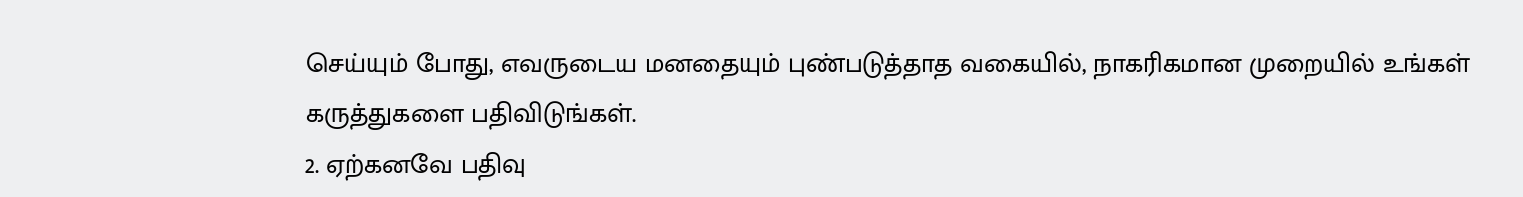செய்யும் போது, எவருடைய மனதையும் புண்படுத்தாத வகையில், நாகரிகமான முறையில் உங்கள் கருத்துகளை பதிவிடுங்கள்.
2. ஏற்கனவே பதிவு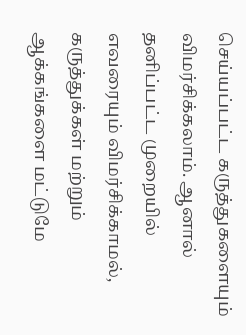செய்யப்பட்ட கருத்துகளையும் விமர்சிக்கலாம். ஆனால் தனிப்பட்ட முறையில் எவரையும் விமர்சிக்காமல், கருத்துக்கள் மற்றும் ஆக்கங்களை மட்டுமே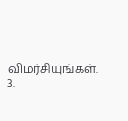விமர்சியுங்கள்.
3.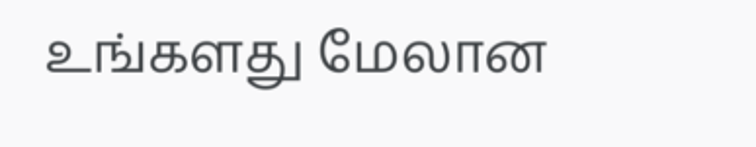உங்களது மேலான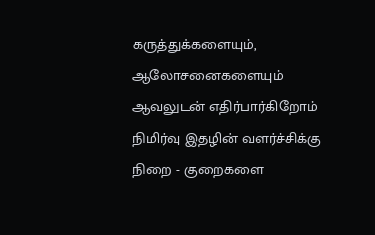கருத்துக்களையும், ஆலோசனைகளையும் ஆவலுடன் எதிர்பார்கிறோம்
நிமிர்வு இதழின் வளர்ச்சிக்கு நிறை - குறைகளை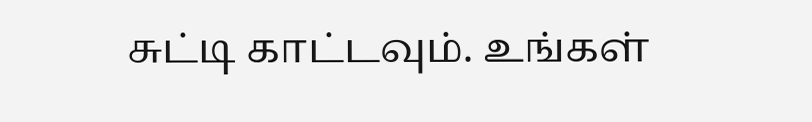சுட்டி காட்டவும். உங்கள்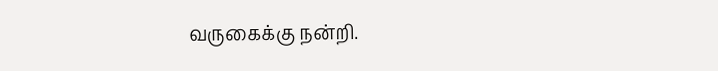வருகைக்கு நன்றி.